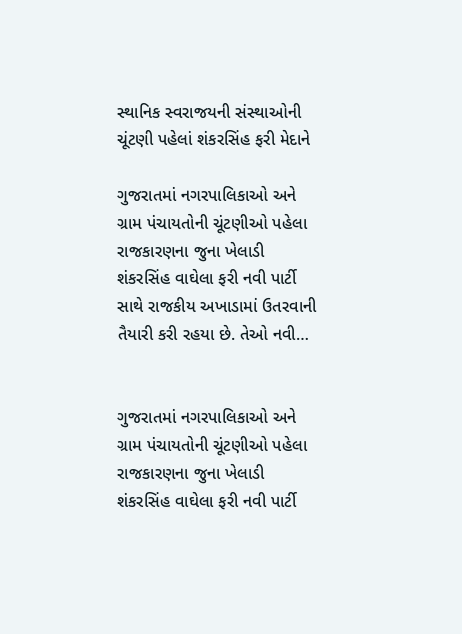સ્થાનિક સ્વરાજયની સંસ્થાઓની ચૂંટણી પહેલાં શંકરસિંહ ફરી મેદાને

ગુજરાતમાં નગરપાલિકાઓ અને ગ્રામ પંચાયતોની ચૂંટણીઓ પહેલા રાજકારણના જુના ખેલાડી શંકરસિંહ વાઘેલા ફરી નવી પાર્ટી સાથે રાજકીય અખાડામાં ઉતરવાની તૈયારી કરી રહયા છે. તેઓ નવી…


ગુજરાતમાં નગરપાલિકાઓ અને ગ્રામ પંચાયતોની ચૂંટણીઓ પહેલા રાજકારણના જુના ખેલાડી શંકરસિંહ વાઘેલા ફરી નવી પાર્ટી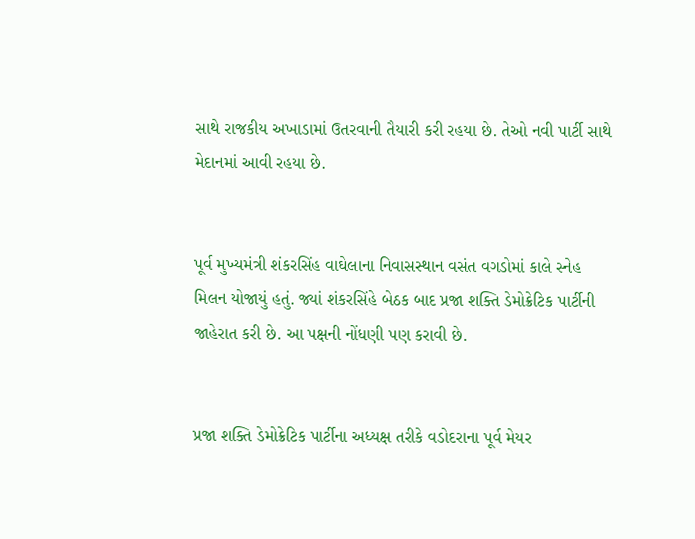સાથે રાજકીય અખાડામાં ઉતરવાની તૈયારી કરી રહયા છે. તેઓ નવી પાર્ટી સાથે મેદાનમાં આવી રહયા છે.


પૂર્વ મુખ્યમંત્રી શંકરસિંહ વાઘેલાના નિવાસસ્થાન વસંત વગડોમાં કાલે સ્નેહ મિલન યોજાયું હતું. જ્યાં શંકરસિંહે બેઠક બાદ પ્રજા શક્તિ ડેમોક્રેટિક પાર્ટીની જાહેરાત કરી છે. આ પક્ષની નોંધણી પણ કરાવી છે.


પ્રજા શક્તિ ડેમોક્રેટિક પાર્ટીના અધ્યક્ષ તરીકે વડોદરાના પૂર્વ મેયર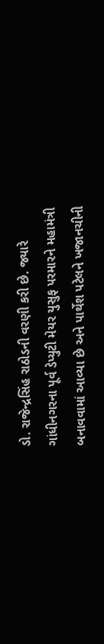ડો. રાજેન્દ્રસિંહ રાઠોડની વરણી કરી છે. જ્યારે ગાંધીનગરના પૂર્વ ડેપ્યુટી મેયર યુસુફ પરમારને મહામંત્રી બનાવવામાં આવ્યા છે અને પાર્થેશ પટેલને ખજાનચીની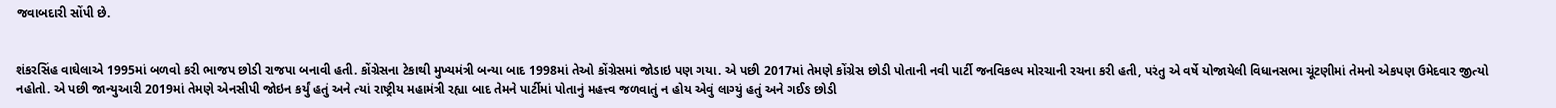જવાબદારી સોંપી છે.


શંકરસિંહ વાઘેલાએ 1995માં બળવો કરી ભાજપ છોડી રાજપા બનાવી હતી. કોંગ્રેસના ટેકાથી મુખ્યમંત્રી બન્યા બાદ 1998માં તેઓ કોંગ્રેસમાં જોડાઇ પણ ગયા. એ પછી 2017માં તેમણે કોંગ્રેસ છોડી પોતાની નવી પાર્ટી જનવિકલ્પ મોરચાની રચના કરી હતી, પરંતુ એ વર્ષે યોજાયેલી વિધાનસભા ચૂંટણીમાં તેમનો એકપણ ઉમેદવાર જીત્યો નહોતો. એ પછી જાન્યુઆરી 2019માં તેમણે એનસીપી જોઇન કર્યું હતું અને ત્યાં રાષ્ટ્રીય મહામંત્રી રહ્યા બાદ તેમને પાર્ટીમાં પોતાનું મહત્ત્વ જળવાતું ન હોય એવું લાગ્યું હતું અને ગઈઙ છોડી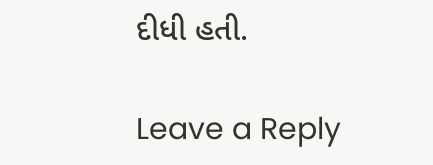દીધી હતી.

Leave a Reply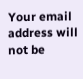Your email address will not be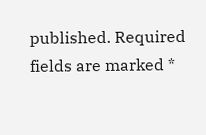published. Required fields are marked *